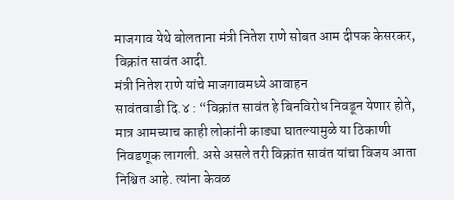माजगाव येथे बोलताना मंत्री नितेश राणे सोबत आम दीपक केसरकर, विक्रांत सावंत आदी.
मंत्री नितेश राणे यांचे माजगावमध्ये आवाहन
सावंतवाडी दि.४ : “विक्रांत सावंत हे बिनविरोध निवडून येणार होते, मात्र आमच्याच काही लोकांनी काड्या घातल्यामुळे या ठिकाणी निवडणूक लागली. असे असले तरी विक्रांत सावंत यांचा विजय आता निश्चित आहे. त्यांना केवळ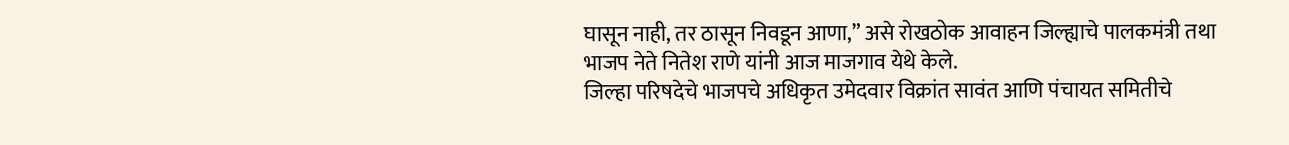घासून नाही, तर ठासून निवडून आणा,” असे रोखठोक आवाहन जिल्ह्याचे पालकमंत्री तथा भाजप नेते नितेश राणे यांनी आज माजगाव येथे केले.
जिल्हा परिषदेचे भाजपचे अधिकृत उमेदवार विक्रांत सावंत आणि पंचायत समितीचे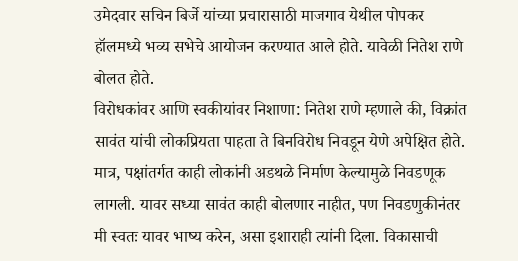उमेदवार सचिन बिर्जे यांच्या प्रचारासाठी माजगाव येथील पोपकर हॉलमध्ये भव्य सभेचे आयोजन करण्यात आले होते. यावेळी नितेश राणे बोलत होते.
विरोधकांवर आणि स्वकीयांवर निशाणा: नितेश राणे म्हणाले की, विक्रांत सावंत यांची लोकप्रियता पाहता ते बिनविरोध निवडून येणे अपेक्षित होते. मात्र, पक्षांतर्गत काही लोकांनी अडथळे निर्माण केल्यामुळे निवडणूक लागली. यावर सध्या सावंत काही बोलणार नाहीत, पण निवडणुकीनंतर मी स्वतः यावर भाष्य करेन, असा इशाराही त्यांनी दिला. विकासाची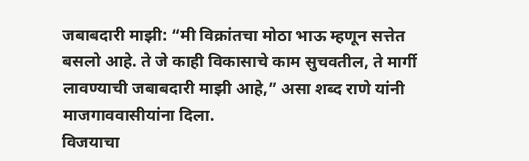जबाबदारी माझी: “मी विक्रांतचा मोठा भाऊ म्हणून सत्तेत बसलो आहे. ते जे काही विकासाचे काम सुचवतील, ते मार्गी लावण्याची जबाबदारी माझी आहे,” असा शब्द राणे यांनी माजगाववासीयांना दिला.
विजयाचा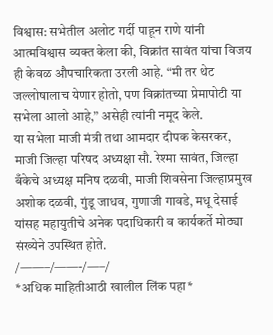विश्वास: सभेतील अलोट गर्दी पाहून राणे यांनी आत्मविश्वास व्यक्त केला की, विक्रांत सावंत यांचा विजय ही केवळ औपचारिकता उरली आहे. “मी तर थेट जल्लोषालाच येणार होतो, पण विक्रांतच्या प्रेमापोटी या सभेला आलो आहे,” असेही त्यांनी नमूद केले.
या सभेला माजी मंत्री तथा आमदार दीपक केसरकर, माजी जिल्हा परिषद अध्यक्षा सौ. रेश्मा सावंत, जिल्हा बँकेचे अध्यक्ष मनिष दळवी, माजी शिवसेना जिल्हाप्रमुख अशोक दळवी, गुंडू जाधव, गुणाजी गावडे, मधू देसाई यांसह महायुतीचे अनेक पदाधिकारी व कार्यकर्ते मोठ्या संख्येने उपस्थित होते.
/——–/——-/—–/
*अधिक माहितीआठी खालील लिंक पहा*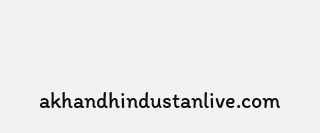akhandhindustanlive.com